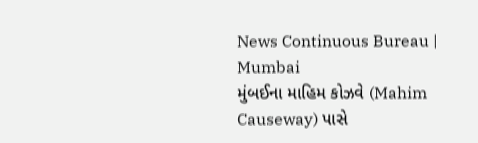News Continuous Bureau | Mumbai
મુંબઈના માહિમ કોઝવે (Mahim Causeway) પાસે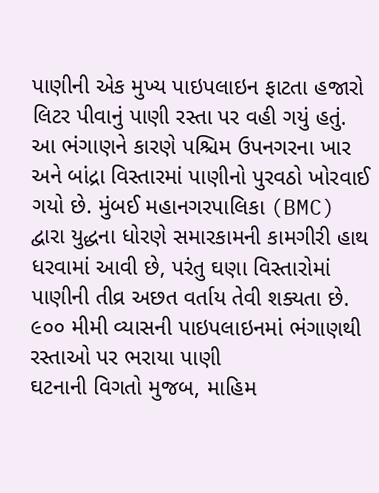પાણીની એક મુખ્ય પાઇપલાઇન ફાટતા હજારો લિટર પીવાનું પાણી રસ્તા પર વહી ગયું હતું. આ ભંગાણને કારણે પશ્ચિમ ઉપનગરના ખાર અને બાંદ્રા વિસ્તારમાં પાણીનો પુરવઠો ખોરવાઈ ગયો છે. મુંબઈ મહાનગરપાલિકા (BMC) દ્વારા યુદ્ધના ધોરણે સમારકામની કામગીરી હાથ ધરવામાં આવી છે, પરંતુ ઘણા વિસ્તારોમાં પાણીની તીવ્ર અછત વર્તાય તેવી શક્યતા છે.
૯૦૦ મીમી વ્યાસની પાઇપલાઇનમાં ભંગાણથી રસ્તાઓ પર ભરાયા પાણી
ઘટનાની વિગતો મુજબ, માહિમ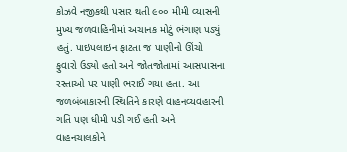કોઝવે નજીકથી પસાર થતી ૯૦૦ મીમી વ્યાસની મુખ્ય જળવાહિનીમાં અચાનક મોટું ભંગાણ પડ્યું હતું. પાઇપલાઇન ફાટતા જ પાણીનો ઊંચો ફુવારો ઉડ્યો હતો અને જોતજોતામાં આસપાસના રસ્તાઓ પર પાણી ભરાઈ ગયા હતા. આ જળબંબાકારની સ્થિતિને કારણે વાહનવ્યવહારની ગતિ પણ ધીમી પડી ગઈ હતી અને વાહનચાલકોને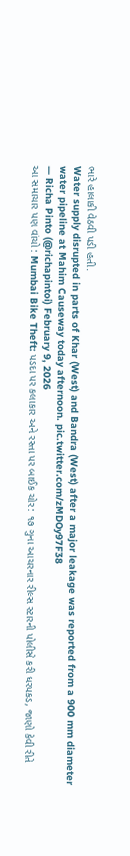ભારે હાલાકી વેઠવી પડી હતી.
Water supply disrupted in parts of Khar (West) and Bandra (West) after a major leakage was reported from a 900 mm diameter water pipeline at Mahim Causeway today afternoon. pic.twitter.com/zMDOy97F38
— Richa Pinto (@richapintoi) February 9, 2026
આ સમાચાર પણ વાંચો : Mumbai Bike Theft: પડદા પર કલાકાર અને રસ્તા પર બાઈક ચોર: ૧૭ ગુના આચરનાર રીલ્સ સ્ટારની પોલીસે કરી ધરપકડ, જાણો કેવી રીતે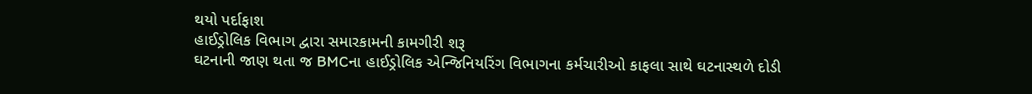થયો પર્દાફાશ
હાઈડ્રોલિક વિભાગ દ્વારા સમારકામની કામગીરી શરૂ
ઘટનાની જાણ થતા જ BMCના હાઈડ્રોલિક એન્જિનિયરિંગ વિભાગના કર્મચારીઓ કાફલા સાથે ઘટનાસ્થળે દોડી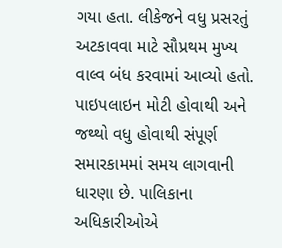ગયા હતા. લીકેજને વધુ પ્રસરતું અટકાવવા માટે સૌપ્રથમ મુખ્ય વાલ્વ બંધ કરવામાં આવ્યો હતો. પાઇપલાઇન મોટી હોવાથી અને જથ્થો વધુ હોવાથી સંપૂર્ણ સમારકામમાં સમય લાગવાની ધારણા છે. પાલિકાના અધિકારીઓએ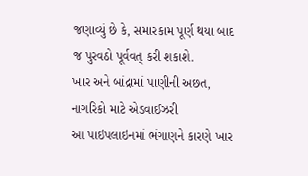જણાવ્યું છે કે, સમારકામ પૂર્ણ થયા બાદ જ પુરવઠો પૂર્વવત્ કરી શકાશે.
ખાર અને બાંદ્રામાં પાણીની અછત, નાગરિકો માટે એડવાઈઝરી
આ પાઇપલાઇનમાં ભંગાણને કારણે ખાર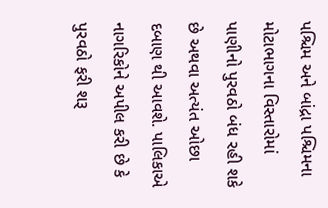પશ્ચિમ અને બાંદ્રા પશ્ચિમના મોટાભાગના વિસ્તારોમાં પાણીનો પુરવઠો બંધ રહી શકે છે અથવા અત્યંત ઓછા દબાણ થી આવશે. પાલિકાએ નાગરિકોને અપીલ કરી છે કે પુરવઠો ફરી શરૂ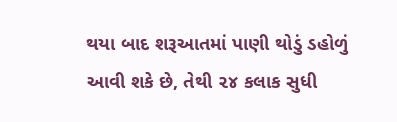થયા બાદ શરૂઆતમાં પાણી થોડું ડહોળું આવી શકે છે, તેથી ૨૪ કલાક સુધી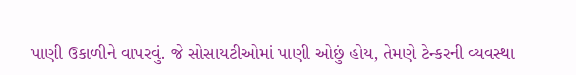પાણી ઉકાળીને વાપરવું. જે સોસાયટીઓમાં પાણી ઓછું હોય, તેમણે ટેન્કરની વ્યવસ્થા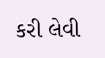કરી લેવી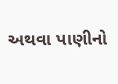અથવા પાણીનો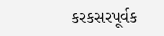કરકસરપૂર્વક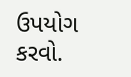ઉપયોગ કરવો.